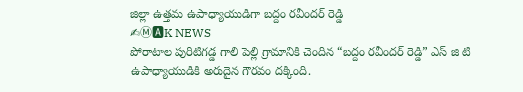జిల్లా ఉత్తమ ఉపాధ్యాయుడిగా బద్దం రవీందర్ రెడ్డి
✍Ⓜ🅰K NEWS
పోరాటాల పురిటిగడ్డ గాలి పెల్లి గ్రామానికి చెందిన “బద్దం రవీందర్ రెడ్డి” ఎస్ జి టి ఉపాధ్యాయుడికి అరుదైన గౌరవం దక్కింది.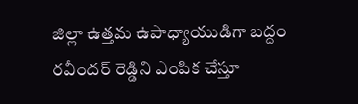జిల్లా ఉత్తమ ఉపాధ్యాయుడిగా బద్దం రవీందర్ రెడ్డిని ఎంపిక చేస్తూ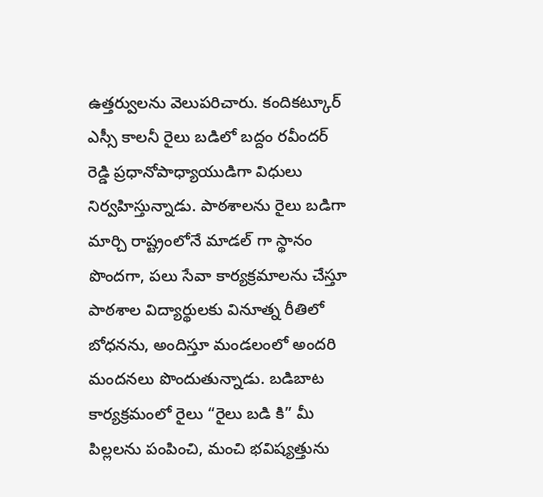ఉత్తర్వులను వెలుపరిచారు. కందికట్కూర్ ఎస్సీ కాలనీ రైలు బడిలో బద్దం రవీందర్ రెడ్డి ప్రధానోపాధ్యాయుడిగా విధులు నిర్వహిస్తున్నాడు. పాఠశాలను రైలు బడిగా మార్చి రాష్ట్రంలోనే మాడల్ గా స్థానం పొందగా, పలు సేవా కార్యక్రమాలను చేస్తూ పాఠశాల విద్యార్థులకు వినూత్న రీతిలో బోధనను, అందిస్తూ మండలంలో అందరి మందనలు పొందుతున్నాడు. బడిబాట కార్యక్రమంలో రైలు “రైలు బడి కి” మీ పిల్లలను పంపించి, మంచి భవిష్యత్తును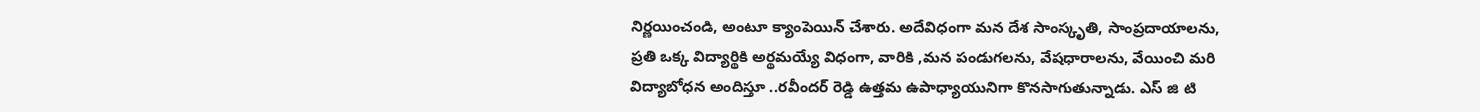నిర్ణయించండి, అంటూ క్యాంపెయిన్ చేశారు. అదేవిధంగా మన దేశ సాంస్కృతి, సాంప్రదాయాలను, ప్రతి ఒక్క విద్యార్థికి అర్థమయ్యే విధంగా, వారికి ,మన పండుగలను, వేషధారాలను, వేయించి మరి విద్యాబోధన అందిస్తూ ..రవీందర్ రెడ్డి ఉత్తమ ఉపాధ్యాయునిగా కొనసాగుతున్నాడు. ఎస్ జి టి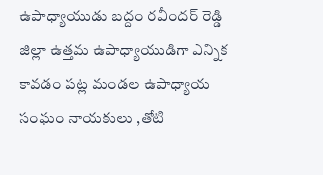ఉపాధ్యాయుడు బద్దం రవీందర్ రెడ్డి జిల్లా ఉత్తమ ఉపాధ్యాయుడిగా ఎన్నిక కావడం పట్ల మండల ఉపాధ్యాయ సంఘం నాయకులు ,తోటి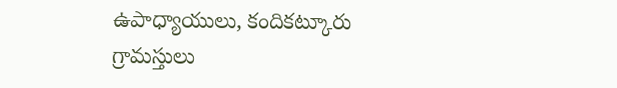ఉపాధ్యాయులు, కందికట్కూరు గ్రామస్తులు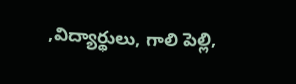,విద్యార్థులు, గాలి పెల్లి,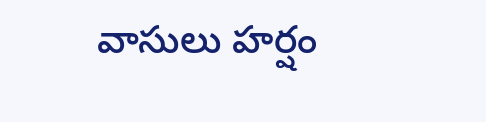వాసులు హర్షం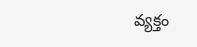వ్యక్తం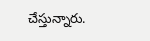చేస్తున్నారు.